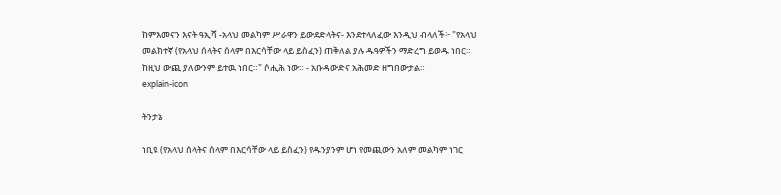ከምእመናን እናት ዓኢሻ -አላህ መልካም ሥራዋን ይውደድላትና- እንደተላለፈው እንዲህ ብላለች፦ "የአላህ መልክተኛ (የአላህ ሰላትና ሰላም በእርሳቸው ላይ ይስፈን) ጠቅለል ያሉ ዱዓዎችን ማድረግ ይወዱ ነበር። ከዚህ ውጪ ያለውንም ይተዉ ነበር።" ሶሒሕ ነው። - አቡዳውድና አሕመድ ዘግበውታል።
explain-icon

ትንታኔ

ነቢዩ (የአላህ ሰላትና ሰላም በእርሳቸው ላይ ይስፈን) የዱንያንም ሆነ የመጪውን አለም መልካም ነገር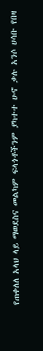የጠቀለለ አላህ ላይ ማወደስና መልካም ፍላጎቶችንም ያካተተ ሁኖ ቃሉ አንሶ ሀሳቡ የበዛ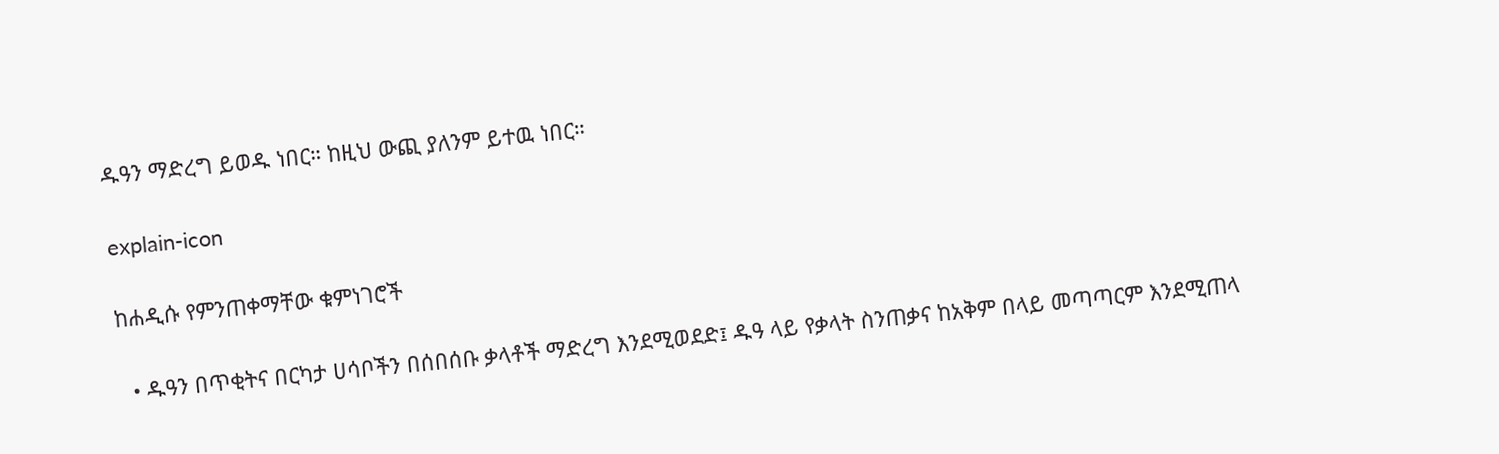ዱዓን ማድረግ ይወዱ ነበር። ከዚህ ውጪ ያለንም ይተዉ ነበር።

explain-icon

ከሐዲሱ የምንጠቀማቸው ቁምነገሮች

  • ዱዓን በጥቂትና በርካታ ሀሳቦችን በሰበሰቡ ቃላቶች ማድረግ እንደሚወደድ፤ ዱዓ ላይ የቃላት ስንጠቃና ከአቅም በላይ መጣጣርም እንደሚጠላ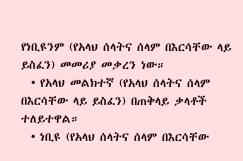የነቢዩንም (የአላህ ሰላትና ሰላም በእርሳቸው ላይ ይስፈን) መመሪያ መቃረን ነው።
  • የአላህ መልክተኛ (የአላህ ሰላትና ሰላም በእርሳቸው ላይ ይስፈን) በጠቅላይ ቃላቶች ተለይተዋል።
  • ነቢዩ (የአላህ ሰላትና ሰላም በእርሳቸው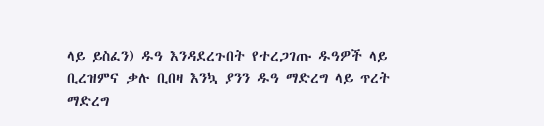ላይ ይስፈን) ዱዓ እንዳደረጉበት የተረጋገጡ ዱዓዎች ላይ ቢረዝምና ቃሉ ቢበዛ እንኳ ያንን ዱዓ ማድረግ ላይ ጥረት ማድረግ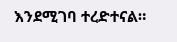እንደሚገባ ተረድተናል።